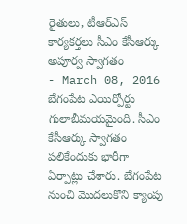రైతులు, టీఆర్ఎస్ కార్యకర్తలు సీఎం కేసీఆర్కు అపూర్వ స్వాగతం
- March 08, 2016
బేగంపేట ఎయిర్పోర్టు గులాబీమయమైంది. సీఎం కేసీఆర్కు స్వాగతం పలికేందుకు భారీగా ఏర్పాట్లు చేశారు. బేగంపేట నుంచి మొదలుకొని క్యాంపు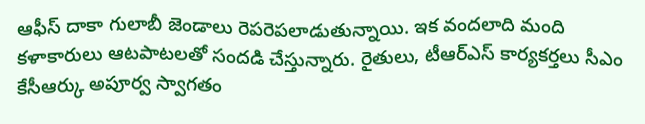ఆఫీస్ దాకా గులాబీ జెండాలు రెపరెపలాడుతున్నాయి. ఇక వందలాది మంది కళాకారులు ఆటపాటలతో సందడి చేస్తున్నారు. రైతులు, టీఆర్ఎస్ కార్యకర్తలు సీఎం కేసీఆర్కు అపూర్వ స్వాగతం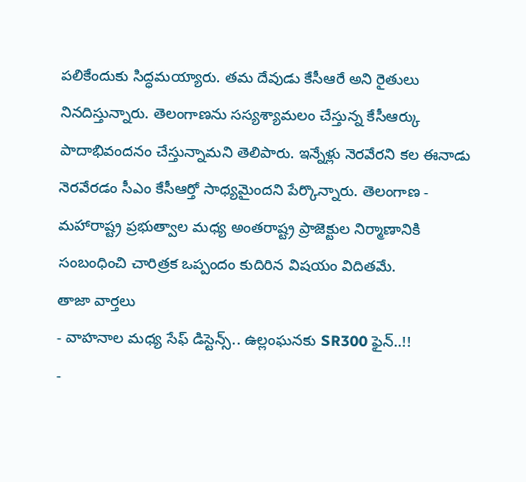పలికేందుకు సిద్ధమయ్యారు. తమ దేవుడు కేసీఆరే అని రైతులు నినదిస్తున్నారు. తెలంగాణను సస్యశ్యామలం చేస్తున్న కేసీఆర్కు పాదాభివందనం చేస్తున్నామని తెలిపారు. ఇన్నేళ్లు నెరవేరని కల ఈనాడు నెరవేరడం సీఎం కేసీఆర్తో సాధ్యమైందని పేర్కొన్నారు. తెలంగాణ - మహారాష్ట్ర ప్రభుత్వాల మధ్య అంతరాష్ట్ర ప్రాజెక్టుల నిర్మాణానికి సంబంధించి చారిత్రక ఒప్పందం కుదిరిన విషయం విదితమే.
తాజా వార్తలు
- వాహనాల మధ్య సేఫ్ డిస్టెన్స్.. ఉల్లంఘనకు SR300 ఫైన్..!!
-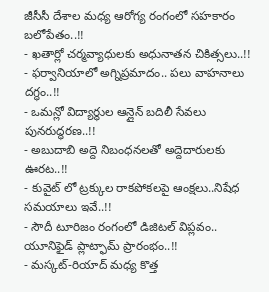జీసీసీ దేశాల మధ్య ఆరోగ్య రంగంలో సహకారం బలోపేతం..!!
- ఖతార్లో చర్మవ్యాధులకు అధునాతన చికిత్సలు..!!
- ఫర్వానియాలో అగ్నిప్రమాదం.. పలు వాహనాలు దగ్ధం..!!
- ఒమన్లో విద్యార్థుల ఆన్లైన్ బదిలీ సేవలు పునరుద్ధరణ..!!
- అబుదాబి అద్దె నిబంధనలతో అద్దెదారులకు ఊరట..!!
- కువైట్ లో ట్రక్కుల రాకపోకలపై ఆంక్షలు..నిషేధ సమయాలు ఇవే..!!
- సౌదీ టూరిజం రంగంలో డిజిటల్ విప్లవం.. యూనిఫైడ్ ప్లాట్ఫామ్ ప్రారంభం..!!
- మస్కట్-రియాద్ మధ్య కొత్త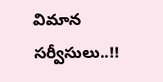విమాన సర్వీసులు..!!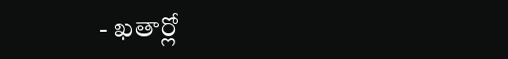- ఖతార్లో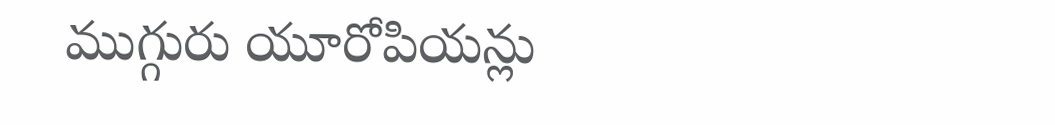ముగ్గురు యూరోపియన్లు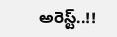అరెస్ట్..!!